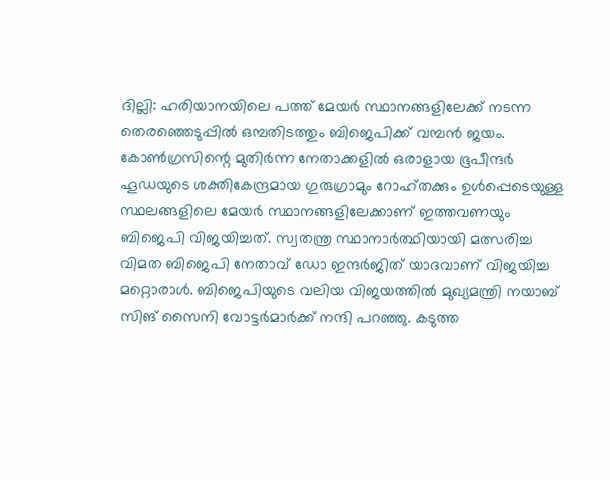ദില്ലി: ഹരിയാനയിലെ പത്ത് മേയർ സ്ഥാനങ്ങളിലേക്ക് നടന്ന തെരഞ്ഞെടുപ്പിൽ ഒമ്പതിടത്തും ബിജെപിക്ക് വമ്പൻ ജയം. കോൺഗ്രസിന്റെ മുതിർന്ന നേതാക്കളിൽ ഒരാളായ ഭൂപീന്ദർ ഹൂഡയുടെ ശക്തികേന്ദ്രമായ ഗുരുഗ്രാമും റോഹ്തക്കും ഉൾപ്പെടെയുള്ള സ്ഥലങ്ങളിലെ മേയർ സ്ഥാനങ്ങളിലേക്കാണ് ഇത്തവണയും ബിജെപി വിജയിച്ചത്. സ്വതന്ത്ര സ്ഥാനാർത്ഥിയായി മത്സരിച്ച വിമത ബിജെപി നേതാവ് ഡോ ഇന്ദർജിത് യാദവാണ് വിജയിച്ച മറ്റൊരാൾ. ബിജെപിയുടെ വലിയ വിജയത്തിൽ മുഖ്യമന്ത്രി നയാബ് സിങ് സൈനി വോട്ടർമാർക്ക് നന്ദി പറഞ്ഞു. കടുത്ത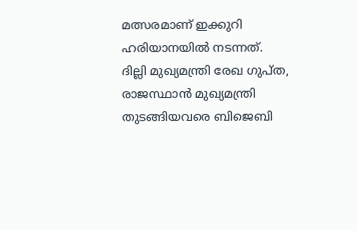മത്സരമാണ് ഇക്കുറി ഹരിയാനയിൽ നടന്നത്.
ദില്ലി മുഖ്യമന്ത്രി രേഖ ഗുപ്ത, രാജസ്ഥാൻ മുഖ്യമന്ത്രി തുടങ്ങിയവരെ ബിജെബി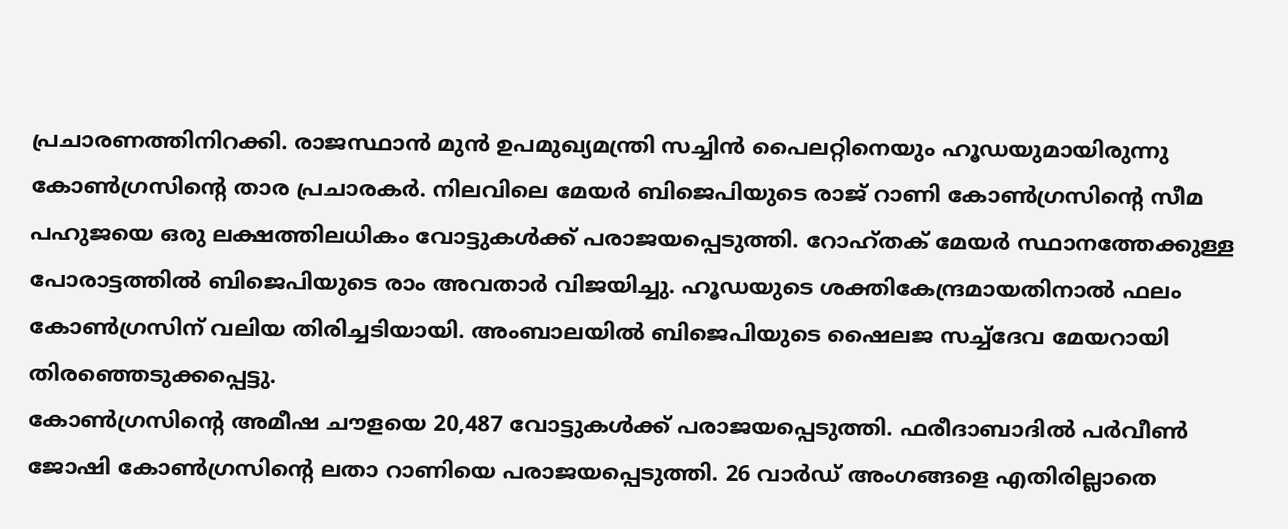പ്രചാരണത്തിനിറക്കി. രാജസ്ഥാൻ മുൻ ഉപമുഖ്യമന്ത്രി സച്ചിൻ പൈലറ്റിനെയും ഹൂഡയുമായിരുന്നു കോൺഗ്രസിന്റെ താര പ്രചാരകർ. നിലവിലെ മേയർ ബിജെപിയുടെ രാജ് റാണി കോൺഗ്രസിന്റെ സീമ പഹുജയെ ഒരു ലക്ഷത്തിലധികം വോട്ടുകൾക്ക് പരാജയപ്പെടുത്തി. റോഹ്തക് മേയർ സ്ഥാനത്തേക്കുള്ള പോരാട്ടത്തിൽ ബിജെപിയുടെ രാം അവതാർ വിജയിച്ചു. ഹൂഡയുടെ ശക്തികേന്ദ്രമായതിനാൽ ഫലം കോൺഗ്രസിന് വലിയ തിരിച്ചടിയായി. അംബാലയിൽ ബിജെപിയുടെ ഷൈലജ സച്ച്ദേവ മേയറായി തിരഞ്ഞെടുക്കപ്പെട്ടു.
കോൺഗ്രസിന്റെ അമീഷ ചൗളയെ 20,487 വോട്ടുകൾക്ക് പരാജയപ്പെടുത്തി. ഫരീദാബാദിൽ പർവീൺ ജോഷി കോൺഗ്രസിന്റെ ലതാ റാണിയെ പരാജയപ്പെടുത്തി. 26 വാർഡ് അംഗങ്ങളെ എതിരില്ലാതെ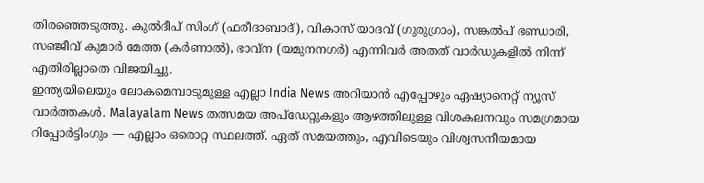തിരഞ്ഞെടുത്തു. കുൽദീപ് സിംഗ് (ഫരീദാബാദ്), വികാസ് യാദവ് (ഗുരുഗ്രാം), സങ്കൽപ് ഭണ്ഡാരി, സഞ്ജീവ് കുമാർ മേത്ത (കർണാൽ), ഭാവ്ന (യമുനനഗർ) എന്നിവർ അതത് വാർഡുകളിൽ നിന്ന് എതിരില്ലാതെ വിജയിച്ചു.
ഇന്ത്യയിലെയും ലോകമെമ്പാടുമുള്ള എല്ലാ India News അറിയാൻ എപ്പോഴും ഏഷ്യാനെറ്റ് ന്യൂസ് വാർത്തകൾ. Malayalam News തത്സമയ അപ്ഡേറ്റുകളും ആഴത്തിലുള്ള വിശകലനവും സമഗ്രമായ റിപ്പോർട്ടിംഗും — എല്ലാം ഒരൊറ്റ സ്ഥലത്ത്. ഏത് സമയത്തും, എവിടെയും വിശ്വസനീയമായ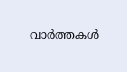വാർത്തകൾ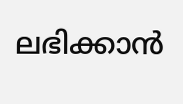ലഭിക്കാൻ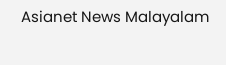Asianet News Malayalam